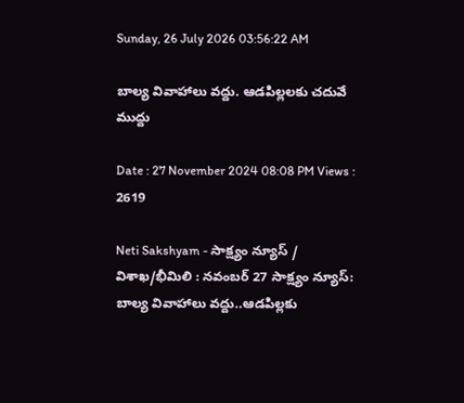Sunday, 26 July 2026 03:56:22 AM

బాల్య వివాహాలు వద్దు. ఆడపిల్లలకు చదువే ముద్దు

Date : 27 November 2024 08:08 PM Views : 2619

Neti Sakshyam - సాక్ష్యం న్యూస్ / విశాఖ/భీమిలి : నవంబర్ 27 సాక్ష్యం న్యూస్: బాల్య వివాహాలు వద్దు..ఆడపిల్లకు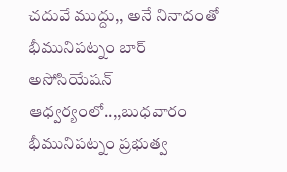చదువే ముద్దు,, అనే నినాదంతో భీమునిపట్నం బార్ అసోసియేషన్ ఆధ్వర్యంలో..,,బుధవారం భీమునిపట్నం ప్రభుత్వ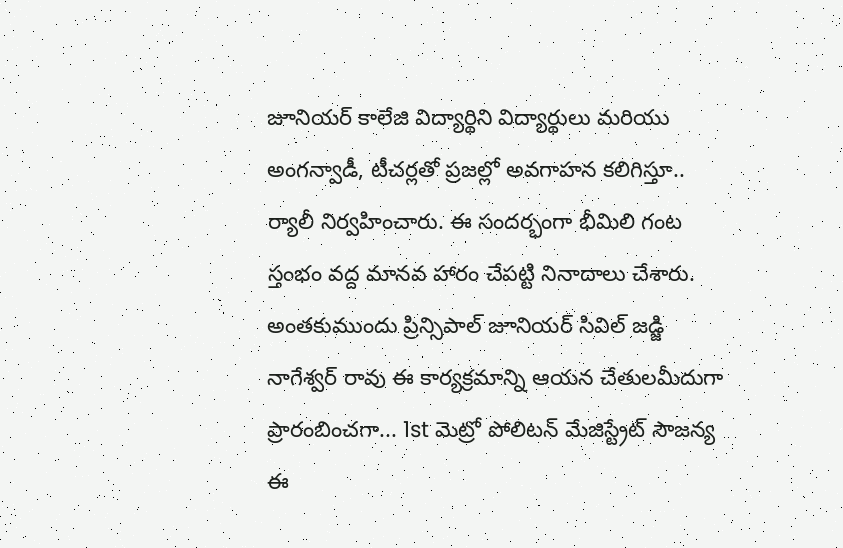జూనియర్ కాలేజి విద్యార్థిని విద్యార్థులు మరియు అంగన్వాడీ, టీచర్లతో ప్రజల్లో అవగాహన కలిగిస్తూ.. ర్యాలీ నిర్వహించారు. ఈ సందర్భంగా భీమిలి గంట స్తంభం వద్ద మానవ హారం చేపట్టి నినాదాలు చేశారు. అంతకుముందు ప్రిన్సిపాల్ జూనియర్ సివిల్ జడ్జి నాగేశ్వర్ రావు ఈ కార్యక్రమాన్ని ఆయన చేతులమీదుగా ప్రారంబించగా... 1st మెట్రో పోలిటన్ మేజిస్ట్రేట్ సౌజన్య ఈ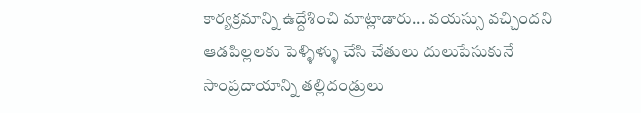కార్యక్రమాన్ని ఉద్దేశించి మాట్లాడారు... వయస్సు వచ్చిందని ఆడపిల్లలకు పెళ్ళిళ్ళు చేసి చేతులు దులుపేసుకునే సాంప్రదాయాన్ని తల్లిదండ్రులు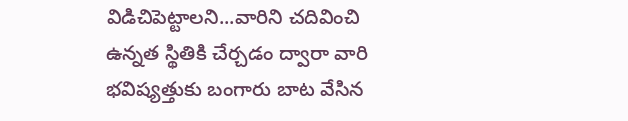విడిచిపెట్టాలని...వారిని చదివించి ఉన్నత స్థితికి చేర్చడం ద్వారా వారి భవిష్యత్తుకు బంగారు బాట వేసిన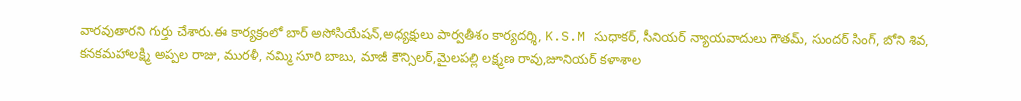వారవుతారని గుర్తు చేశారు.ఈ కార్యక్రంలో బార్ అసోసియేషన్,అధ్యక్షులు పార్వతీశం కార్యదర్శి, K.S.M సుధాకర్, సీనియర్ న్యాయవాదులు గౌతమ్, సుందర్ సింగ్, బోని శివ, కనకమహాలక్ష్మి అప్పల రాజు, మురళీ, నమ్మి సూరి బాబు, మాజీ కౌన్సిలర్,మైలపల్లి లక్ష్మణ రావు,జూనియర్ కళాశాల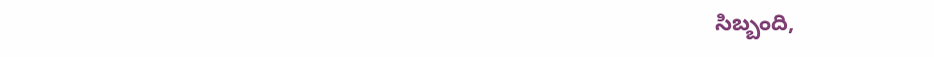సిబ్బంది,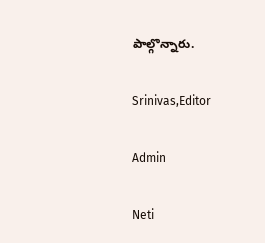పాల్గొన్నారు.

Srinivas,Editor

Admin

Neti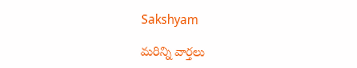Sakshyam

మరిన్ని వార్తలు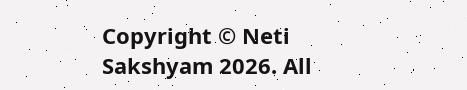Copyright © Neti Sakshyam 2026. All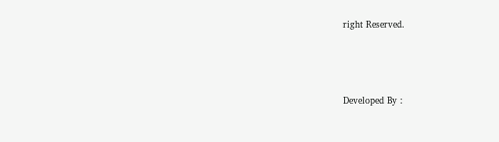right Reserved.



Developed By :